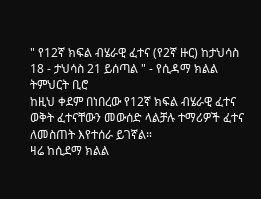" የ12ኛ ክፍል ብሄራዊ ፈተና (የ2ኛ ዙር) ከታህሳስ 18 - ታህሳስ 21 ይሰጣል " - የሲዳማ ክልል ትምህርት ቢሮ
ከዚህ ቀደም በነበረው የ12ኛ ክፍል ብሄራዊ ፈተና ወቅት ፈተናቸውን መውሰድ ላልቻሉ ተማሪዎች ፈተና ለመስጠት እየተሰራ ይገኛል።
ዛሬ ከሲደማ ክልል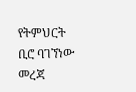የትምህርት ቢሮ ባገኘነው መረጃ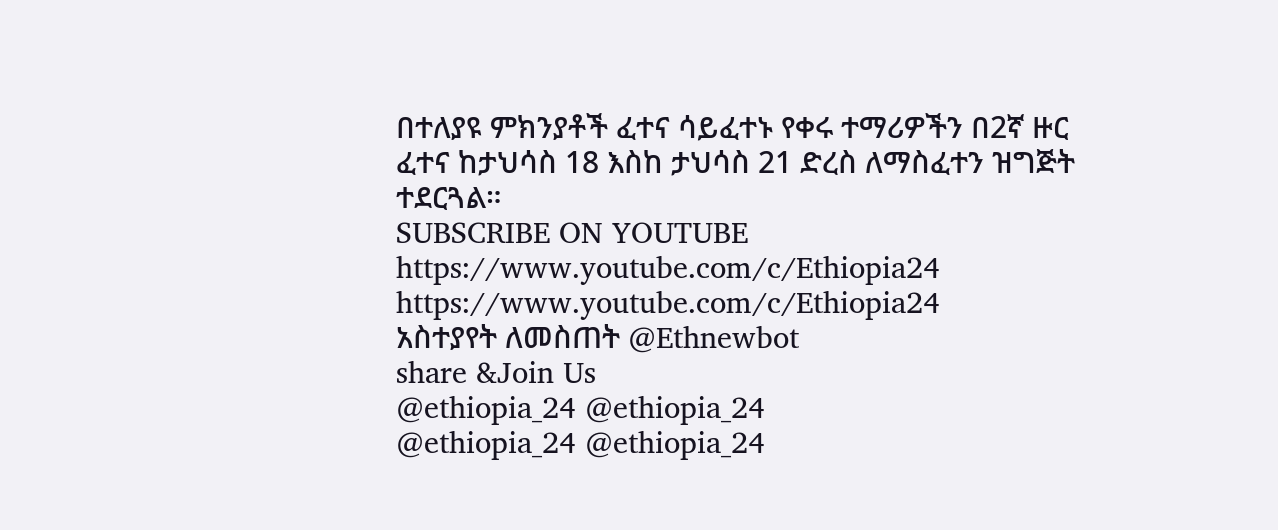በተለያዩ ምክንያቶች ፈተና ሳይፈተኑ የቀሩ ተማሪዎችን በ2ኛ ዙር ፈተና ከታህሳስ 18 እስከ ታህሳስ 21 ድረስ ለማስፈተን ዝግጅት ተደርጓል።
SUBSCRIBE ON YOUTUBE
https://www.youtube.com/c/Ethiopia24
https://www.youtube.com/c/Ethiopia24
አስተያየት ለመስጠት @Ethnewbot
share &Join Us
@ethiopia_24 @ethiopia_24
@ethiopia_24 @ethiopia_24